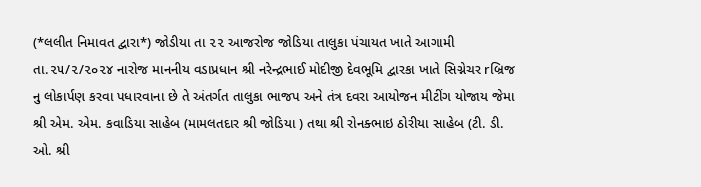(*લલીત નિમાવત દ્વારા*) જોડીયા તા ૨૨ આજરોજ જોડિયા તાલુકા પંચાયત ખાતે આગામી તા.૨૫/૨/૨૦૨૪ નારોજ માનનીય વડાપ્રધાન શ્રી નરેન્દ્રભાઈ મોદીજી દેવભૂમિ દ્વારકા ખાતે સિગ્નેચર rબ્રિજ નુ લોકાર્પણ કરવા પધારવાના છે તે અંતર્ગત તાલુકા ભાજપ અને તંત્ર દવરા આયોજન મીટીંગ યોજાય જેમા શ્રી એમ. એમ. કવાડિયા સાહેબ (મામલતદાર શ્રી જોડિયા ) તથા શ્રી રોનક્ભાઇ ઠોરીયા સાહેબ (ટી. ડી. ઓ. શ્રી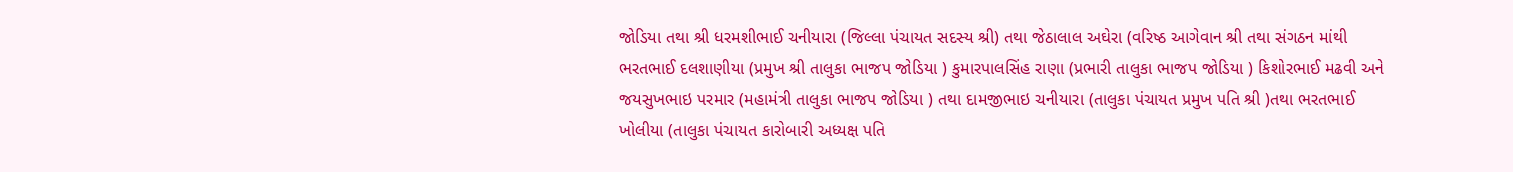જોડિયા તથા શ્રી ધરમશીભાઈ ચનીયારા (જિલ્લા પંચાયત સદસ્ય શ્રી) તથા જેઠાલાલ અઘેરા (વરિષ્ઠ આગેવાન શ્રી તથા સંગઠન માંથી ભરતભાઈ દલશાણીયા (પ્રમુખ શ્રી તાલુકા ભાજપ જોડિયા ) કુમારપાલસિંહ રાણા (પ્રભારી તાલુકા ભાજપ જોડિયા ) કિશોરભાઈ મઢવી અને જયસુખભાઇ પરમાર (મહામંત્રી તાલુકા ભાજપ જોડિયા ) તથા દામજીભાઇ ચનીયારા (તાલુકા પંચાયત પ્રમુખ પતિ શ્રી )તથા ભરતભાઈ ખોલીયા (તાલુકા પંચાયત કારોબારી અધ્યક્ષ પતિ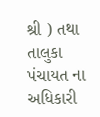શ્રી ) તથા તાલુકા પંચાયત ના અધિકારી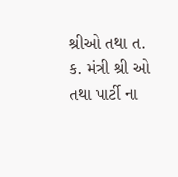શ્રીઓ તથા ત. ક. મંત્રી શ્રી ઓ તથા પાર્ટી ના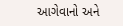આગેવાનો અને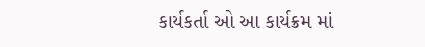કાર્યકર્તા ઓ આ કાર્યક્રમ માં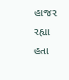હાજર રહ્યા હતા